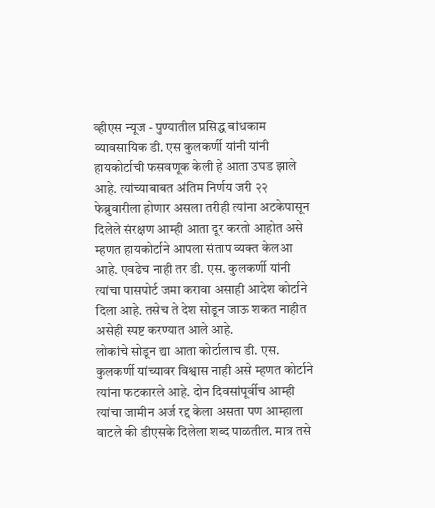व्हीएस न्यूज - पुण्यातील प्रसिद्ध बांधकाम व्यावसायिक डी. एस कुलकर्णी यांनी यांनी हायकोर्टाची फसवणूक केली हे आता उघड झाले आहे. त्यांच्याबाबत अंतिम निर्णय जरी २२ फेब्रुवारीला होणार असला तरीही त्यांना अटकेपासून दिलेले संरक्षण आम्ही आता दूर करतो आहोत असे म्हणत हायकोर्टाने आपला संताप व्यक्त केलआ आहे. एवढेच नाही तर डी. एस. कुलकर्णी यांनी त्यांचा पासपोर्ट जमा करावा असाही आदेश कोर्टाने दिला आहे. तसेच ते देश सोडून जाऊ शकत नाहीत असेही स्पष्ट करण्यात आले आहे.
लोकांचे सोडून द्या आता कोर्टालाच डी. एस. कुलकर्णी यांच्यावर विश्वास नाही असे म्हणत कोर्टाने त्यांना फटकारले आहे. दोन दिवसांपूर्वीच आम्ही त्यांचा जामीन अर्ज रद्द केला असता पण आम्हाला वाटले की डीएसके दिलेला शब्द पाळतील. मात्र तसे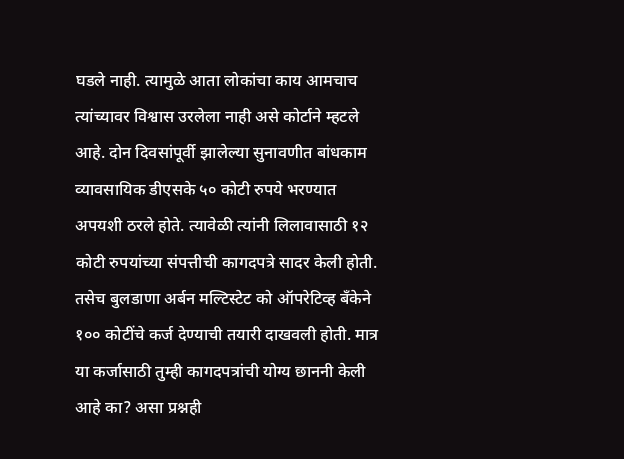घडले नाही. त्यामुळे आता लोकांचा काय आमचाच त्यांच्यावर विश्वास उरलेला नाही असे कोर्टाने म्हटले आहे. दोन दिवसांपूर्वी झालेल्या सुनावणीत बांधकाम व्यावसायिक डीएसके ५० कोटी रुपये भरण्यात अपयशी ठरले होते. त्यावेळी त्यांनी लिलावासाठी १२ कोटी रुपयांच्या संपत्तीची कागदपत्रे सादर केली होती. तसेच बुलडाणा अर्बन मल्टिस्टेट को ऑपरेटिव्ह बँकेने १०० कोटींचे कर्ज देण्याची तयारी दाखवली होती. मात्र या कर्जासाठी तुम्ही कागदपत्रांची योग्य छाननी केली आहे का? असा प्रश्नही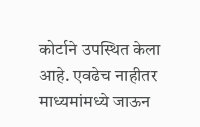कोर्टाने उपस्थित केला आहे. एवढेच नाहीतर माध्यमांमध्ये जाऊन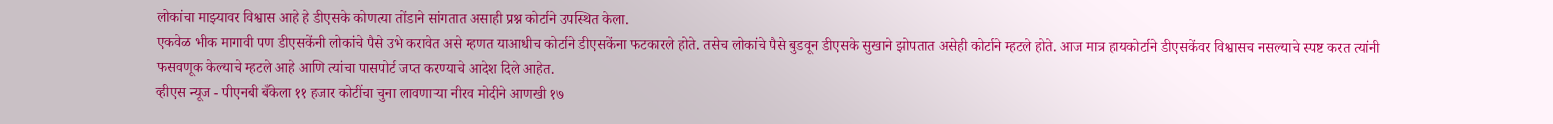लोकांचा माझ्यावर विश्वास आहे हे डीएसके कोणत्या तोंडाने सांगतात असाही प्रश्न कोर्टाने उपस्थित केला.
एकवेळ भीक मागावी पण डीएसकेंनी लोकांचे पैसे उभे करावेत असे म्हणत याआधीच कोर्टाने डीएसकेंना फटकारले होते. तसेच लोकांचे पैसे बुडवून डीएसके सुखाने झोपतात असेही कोर्टाने म्हटले होते. आज मात्र हायकोर्टाने डीएसकेंवर विश्वासच नसल्याचे स्पष्ट करत त्यांनी फसवणूक केल्याचे म्हटले आहे आणि त्यांचा पासपोर्ट जप्त करण्याचे आदेश दिले आहेत.
व्हीएस न्यूज - पीएनबी बँकेला ११ हजार कोटींचा चुना लावणाऱ्या नीरव मोदीने आणखी १७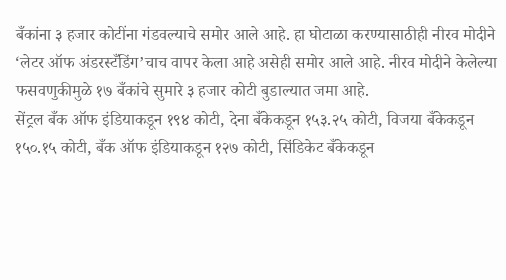बँकांना ३ हजार कोटींना गंडवल्याचे समोर आले आहे. हा घोटाळा करण्यासाठीही नीरव मोदीने ‘लेटर ऑफ अंडरस्टँडिंग’चाच वापर केला आहे असेही समोर आले आहे. नीरव मोदीने केलेल्या फसवणुकीमुळे १७ बँकांचे सुमारे ३ हजार कोटी बुडाल्यात जमा आहे.
सेंट्रल बँक ऑफ इंडियाकडून १९४ कोटी, देना बँकेकडून १५३.२५ कोटी, विजया बँकेकडून १५०.१५ कोटी, बँक ऑफ इंडियाकडून १२७ कोटी, सिंडिकेट बँकेकडून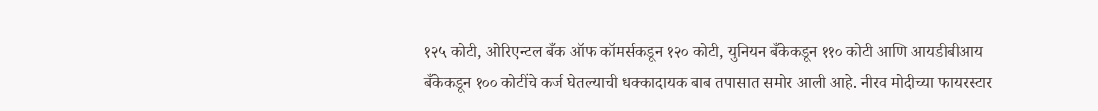१२५ कोटी, ओरिएन्टल बँक ऑफ कॉमर्सकडून १२० कोटी, युनियन बँकेकडून ११० कोटी आणि आयडीबीआय बँकेकडून १०० कोटींचे कर्ज घेतल्याची धक्कादायक बाब तपासात समोर आली आहे. नीरव मोदीच्या फायरस्टार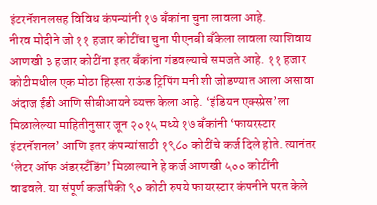इंटरनॅशनलसह विविध कंपन्यांनी १७ बँकांना चुना लावला आहे.
नीरव मोदीने जो ११ हजार कोटींचा चुना पीएनबी बँकेला लावला त्याशिवाय आणखी ३ हजार कोटींना इतर बँकांना गंडवल्याचे समजते आहे. ११ हजार कोटीमधील एक मोठा हिस्सा राऊंड ट्रिपिंग मनी शी जोडण्यात आला असावा अंदाज ईडी आणि सीबीआयने व्यक्त केला आहे. ‘इंडियन एक्स्प्रेस’ला मिळालेल्या माहितीनुसार जून २०१५ मध्ये १७ बँकांनी ‘फायरस्टार इंटरनॅशनल’ आणि इतर कंपन्यांसाठी १९८० कोटींचे कर्ज दिले होते. त्यानंतर ‘लेटर ऑफ अंडरस्टँडिंग’ मिळाल्याने हे कर्ज आणखी ५०० कोटींनी वाढवले. या संपूर्ण कर्जापैकी ९० कोटी रुपये फायरस्टार कंपनीने परत केले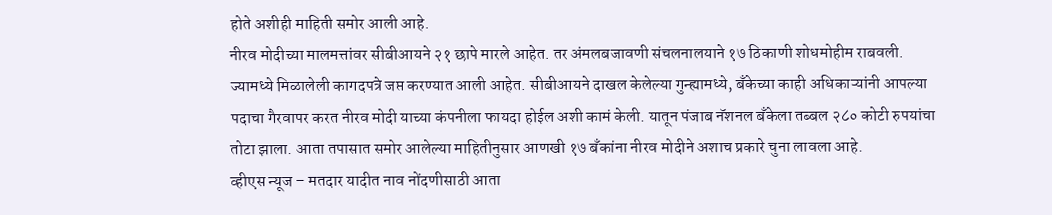होते अशीही माहिती समोर आली आहे.
नीरव मोदीच्या मालमत्तांवर सीबीआयने २१ छापे मारले आहेत. तर अंमलबजावणी संचलनालयाने १७ ठिकाणी शोधमोहीम राबवली. ज्यामध्ये मिळालेली कागदपत्रे जप्त करण्यात आली आहेत. सीबीआयने दाखल केलेल्या गुन्ह्यामध्ये, बँकेच्या काही अधिकाऱ्यांनी आपल्या पदाचा गैरवापर करत नीरव मोदी याच्या कंपनीला फायदा होईल अशी कामं केली. यातून पंजाब नॅशनल बँकेला तब्बल २८० कोटी रुपयांचा तोटा झाला. आता तपासात समोर आलेल्या माहितीनुसार आणखी १७ बँकांना नीरव मोदीने अशाच प्रकारे चुना लावला आहे.
व्हीएस न्यूज – मतदार यादीत नाव नोंदणीसाठी आता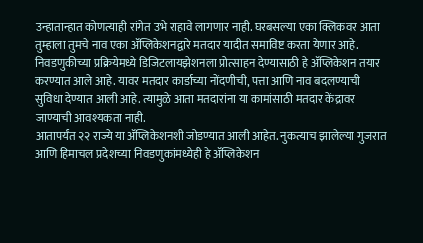उन्हातान्हात कोणत्याही रांगेत उभे राहावे लागणार नाही. घरबसल्या एका क्लिकवर आता तुम्हाला तुमचे नाव एका ॲप्लिकेशनद्वारे मतदार यादीत समाविष्ट करता येणार आहे. निवडणुकीच्या प्रक्रियेमध्ये डिजिटलायझेशनला प्रोत्साहन देण्यासाठी हे ॲप्लिकेशन तयार करण्यात आले आहे. यावर मतदार कार्डाच्या नोंदणीची, पत्ता आणि नाव बदलण्याची सुविधा देण्यात आली आहे. त्यामुळे आता मतदारांना या कामांसाठी मतदार केंद्रावर जाण्याची आवश्यकता नाही.
आतापर्यंत २२ राज्ये या ॲप्लिकेशनशी जोडण्यात आली आहेत. नुकत्याच झालेल्या गुजरात आणि हिमाचल प्रदेशच्या निवडणुकांमध्येही हे ॲप्लिकेशन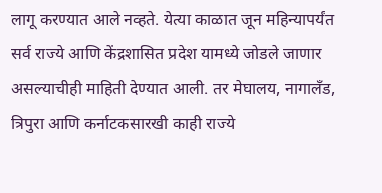लागू करण्यात आले नव्हते. येत्या काळात जून महिन्यापर्यंत सर्व राज्ये आणि केंद्रशासित प्रदेश यामध्ये जोडले जाणार असल्याचीही माहिती देण्यात आली. तर मेघालय, नागालँड, त्रिपुरा आणि कर्नाटकसारखी काही राज्ये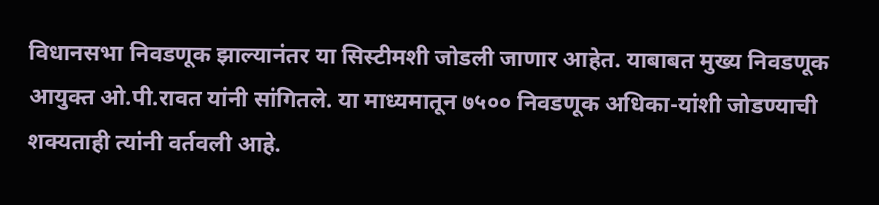विधानसभा निवडणूक झाल्यानंतर या सिस्टीमशी जोडली जाणार आहेत. याबाबत मुख्य निवडणूक आयुक्त ओ.पी.रावत यांनी सांगितले. या माध्यमातून ७५०० निवडणूक अधिका-यांशी जोडण्याची शक्यताही त्यांनी वर्तवली आहे.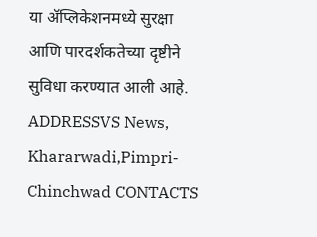या ॲप्लिकेशनमध्ये सुरक्षा आणि पारदर्शकतेच्या दृष्टीने सुविधा करण्यात आली आहे.
ADDRESSVS News, Khararwadi,Pimpri-Chinchwad CONTACTS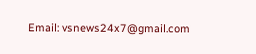Email: vsnews24x7@gmail.com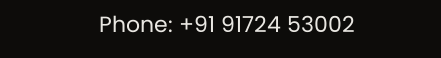Phone: +91 91724 53002